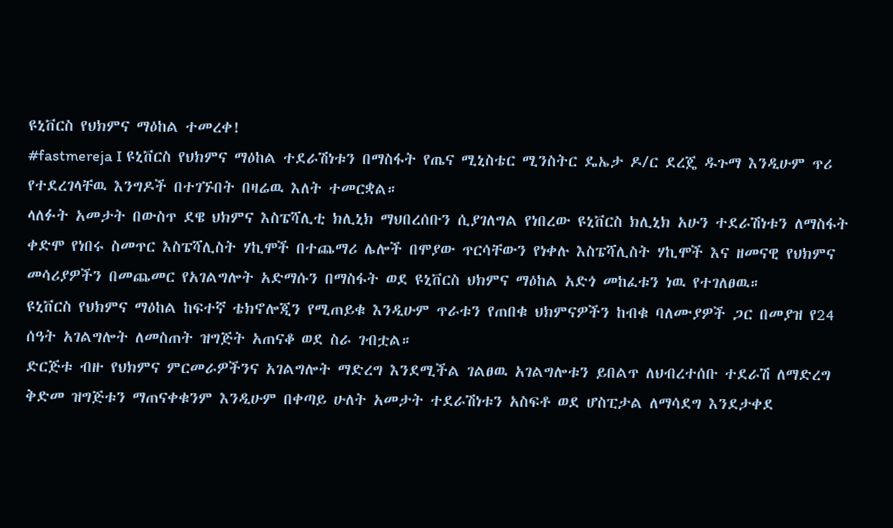ዩኒቨርስ የህክምና ማዕከል ተመረቀ!
#fastmereja I ዩኒቨርስ የህክምና ማዕከል ተደራሽነቱን በማስፋት የጤና ሚኒስቴር ሚንስትር ዴኤታ ዶ/ር ደረጄ ዱጉማ እንዲሁም ጥሪ የተደረገላቸዉ እንግዶች በተገኙበት በዛሬዉ እለት ተመርቋል።
ላለፉት አመታት በውስጥ ደዌ ህክምና እስፔሻሊቲ ክሊኒክ ማህበረሰቡን ሲያገለግል የነበረው ዩኒቨርስ ክሊኒክ አሁን ተደራሽነቱን ለማስፋት ቀድሞ የነበሩ ስመጥር እስፔሻሊስት ሃኪሞች በተጨማሪ ሌሎች በሞያው ጥርሳቸውን የነቀሉ እስፔሻሊስት ሃኪሞች እና ዘመናዊ የህክምና መሳሪያዎችን በመጨመር የአገልግሎት አድማሱን በማስፋት ወደ ዩኒቨርስ ህክምና ማዕከል አድጎ መከፈቱን ነዉ የተገለፀዉ።
ዩኒቨርስ የህክምና ማዕከል ከፍተኛ ቴክኖሎጂን የሚጠይቁ እንዲሁም ጥራቱን የጠበቁ ህክምናዎችን ከብቁ ባለሙያዎች ጋር በመያዝ የ24 ሰዓት አገልግሎት ለመስጠት ዝግጅት አጠናቆ ወደ ስራ ገብቷል።
ድርጅቱ ብዙ የህክምና ምርመራዎችንና አገልግሎት ማድረግ እንደሚችል ገልፀዉ አገልግሎቱን ይበልጥ ለህብረተሰቡ ተደራሽ ለማድረግ ቅድመ ዝግጅቱን ማጠናቀቁንም እንዲሁም በቀጣይ ሁለት አመታት ተደራሽነቱን አስፍቶ ወደ ሆስፒታል ለማሳደግ እንደታቀደ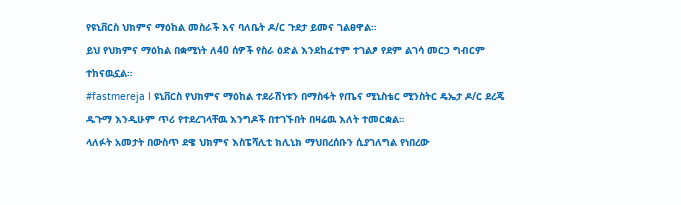የዩኒቨርስ ህክምና ማዕከል መስራች እና ባለቤት ዶ/ር ጉደታ ይመና ገልፀዋል።
ይህ የህክምና ማዕከል በቋሚነት ለ40 ሰዎች የስራ ዕድል እንደከፈተም ተገልፆ የደም ልገሳ መርኃ ግብርም ተከናዉኗል።
#fastmereja I ዩኒቨርስ የህክምና ማዕከል ተደራሽነቱን በማስፋት የጤና ሚኒስቴር ሚንስትር ዴኤታ ዶ/ር ደረጄ ዱጉማ እንዲሁም ጥሪ የተደረገላቸዉ እንግዶች በተገኙበት በዛሬዉ እለት ተመርቋል።
ላለፉት አመታት በውስጥ ደዌ ህክምና እስፔሻሊቲ ክሊኒክ ማህበረሰቡን ሲያገለግል የነበረው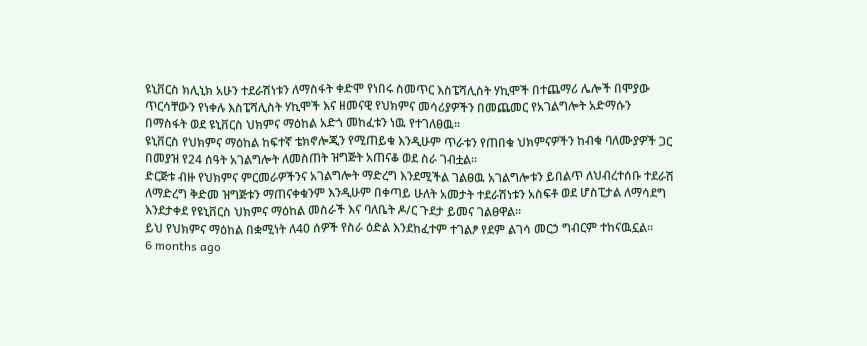ዩኒቨርስ ክሊኒክ አሁን ተደራሽነቱን ለማስፋት ቀድሞ የነበሩ ስመጥር እስፔሻሊስት ሃኪሞች በተጨማሪ ሌሎች በሞያው ጥርሳቸውን የነቀሉ እስፔሻሊስት ሃኪሞች እና ዘመናዊ የህክምና መሳሪያዎችን በመጨመር የአገልግሎት አድማሱን በማስፋት ወደ ዩኒቨርስ ህክምና ማዕከል አድጎ መከፈቱን ነዉ የተገለፀዉ።
ዩኒቨርስ የህክምና ማዕከል ከፍተኛ ቴክኖሎጂን የሚጠይቁ እንዲሁም ጥራቱን የጠበቁ ህክምናዎችን ከብቁ ባለሙያዎች ጋር በመያዝ የ24 ሰዓት አገልግሎት ለመስጠት ዝግጅት አጠናቆ ወደ ስራ ገብቷል።
ድርጅቱ ብዙ የህክምና ምርመራዎችንና አገልግሎት ማድረግ እንደሚችል ገልፀዉ አገልግሎቱን ይበልጥ ለህብረተሰቡ ተደራሽ ለማድረግ ቅድመ ዝግጅቱን ማጠናቀቁንም እንዲሁም በቀጣይ ሁለት አመታት ተደራሽነቱን አስፍቶ ወደ ሆስፒታል ለማሳደግ እንደታቀደ የዩኒቨርስ ህክምና ማዕከል መስራች እና ባለቤት ዶ/ር ጉደታ ይመና ገልፀዋል።
ይህ የህክምና ማዕከል በቋሚነት ለ40 ሰዎች የስራ ዕድል እንደከፈተም ተገልፆ የደም ልገሳ መርኃ ግብርም ተከናዉኗል።
6 months ago